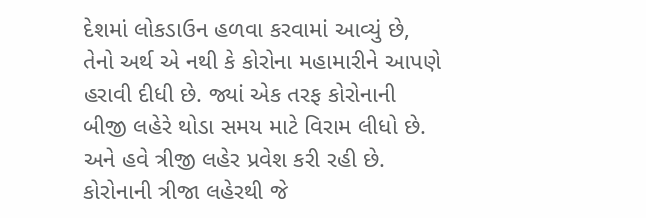દેશમાં લોકડાઉન હળવા કરવામાં આવ્યું છે, તેનો અર્થ એ નથી કે કોરોના મહામારીને આપણે હરાવી દીધી છે. જ્યાં એક તરફ કોરોનાની બીજી લહેરે થોડા સમય માટે વિરામ લીધો છે. અને હવે ત્રીજી લહેર પ્રવેશ કરી રહી છે. કોરોનાની ત્રીજા લહેરથી જે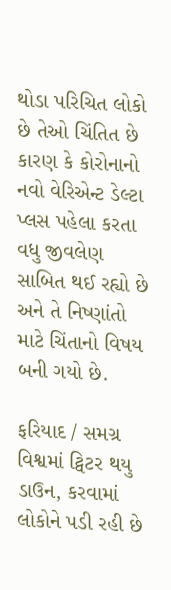થોડા પરિચિત લોકો છે તેઓ ચિંતિત છે કારણ કે કોરોનાનો નવો વેરિએન્ટ ડેલ્ટા પ્લસ પહેલા કરતા વધુ જીવલેણ સાબિત થઈ રહ્યો છે અને તે નિષ્ણાંતો માટે ચિંતાનો વિષય બની ગયો છે.

ફરિયાદ / સમગ્ર વિશ્વમાં ટ્વિટર થયુ ડાઉન, કરવામાં લોકોને પડી રહી છે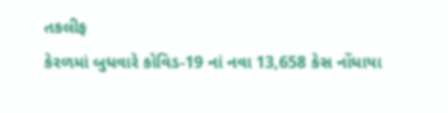તકલીફ
કેરળમાં બુધવારે કોવિડ-19 નાં નવા 13,658 કેસ નોંધાયા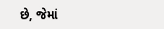છે, જેમાં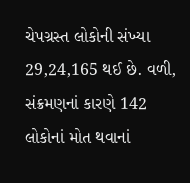ચેપગ્રસ્ત લોકોની સંખ્યા 29,24,165 થઈ છે. વળી, સંક્રમણનાં કારણે 142 લોકોનાં મોત થવાનાં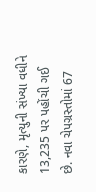કારણે, મૃત્યુની સંખ્યા વધીને 13,235 પર પહોંચી ગઈ છે. નવા ચેપગ્રસ્તોમાં 67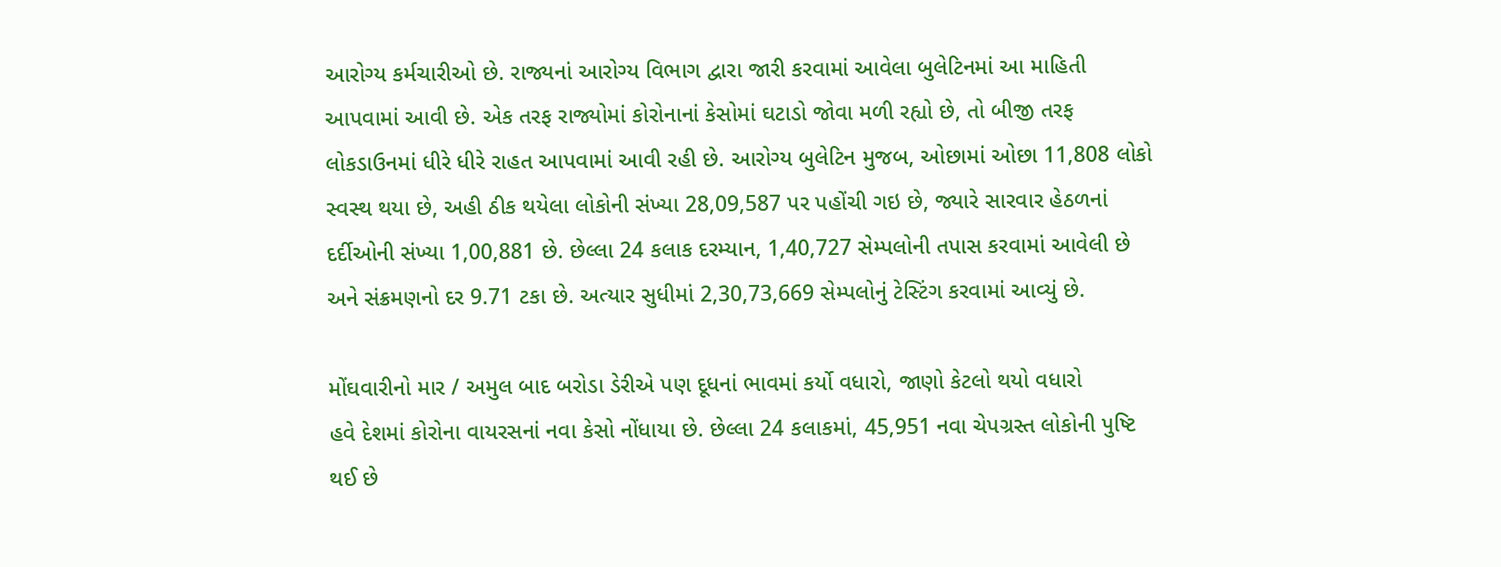આરોગ્ય કર્મચારીઓ છે. રાજ્યનાં આરોગ્ય વિભાગ દ્વારા જારી કરવામાં આવેલા બુલેટિનમાં આ માહિતી આપવામાં આવી છે. એક તરફ રાજ્યોમાં કોરોનાનાં કેસોમાં ઘટાડો જોવા મળી રહ્યો છે, તો બીજી તરફ લોકડાઉનમાં ધીરે ધીરે રાહત આપવામાં આવી રહી છે. આરોગ્ય બુલેટિન મુજબ, ઓછામાં ઓછા 11,808 લોકો સ્વસ્થ થયા છે, અહી ઠીક થયેલા લોકોની સંખ્યા 28,09,587 પર પહોંચી ગઇ છે, જ્યારે સારવાર હેઠળનાં દર્દીઓની સંખ્યા 1,00,881 છે. છેલ્લા 24 કલાક દરમ્યાન, 1,40,727 સેમ્પલોની તપાસ કરવામાં આવેલી છે અને સંક્રમણનો દર 9.71 ટકા છે. અત્યાર સુધીમાં 2,30,73,669 સેમ્પલોનું ટેસ્ટિંગ કરવામાં આવ્યું છે.

મોંઘવારીનો માર / અમુલ બાદ બરોડા ડેરીએ પણ દૂધનાં ભાવમાં કર્યો વધારો, જાણો કેટલો થયો વધારો
હવે દેશમાં કોરોના વાયરસનાં નવા કેસો નોંધાયા છે. છેલ્લા 24 કલાકમાં, 45,951 નવા ચેપગ્રસ્ત લોકોની પુષ્ટિ થઈ છે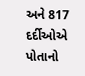અને 817 દર્દીઓએ પોતાનો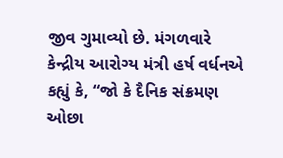જીવ ગુમાવ્યો છે. મંગળવારે કેન્દ્રીય આરોગ્ય મંત્રી હર્ષ વર્ધનએ કહ્યું કે, “જો કે દૈનિક સંક્રમણ ઓછા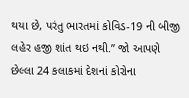થયા છે, પરંતુ ભારતમાં કોવિડ-19 ની બીજી લહેર હજી શાંત થઇ નથી.” જો આપણે છેલ્લા 24 કલાકમાં દેશનાં કોરોના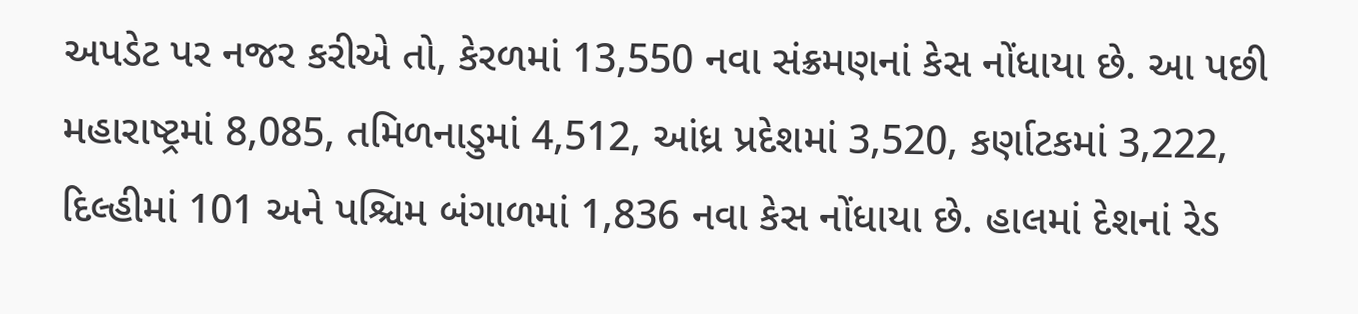અપડેટ પર નજર કરીએ તો, કેરળમાં 13,550 નવા સંક્રમણનાં કેસ નોંધાયા છે. આ પછી મહારાષ્ટ્રમાં 8,085, તમિળનાડુમાં 4,512, આંધ્ર પ્રદેશમાં 3,520, કર્ણાટકમાં 3,222, દિલ્હીમાં 101 અને પશ્ચિમ બંગાળમાં 1,836 નવા કેસ નોંધાયા છે. હાલમાં દેશનાં રેડ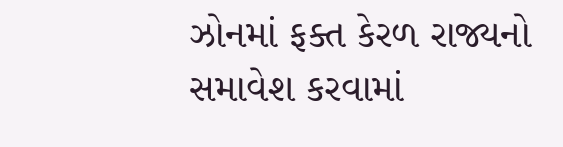ઝોનમાં ફક્ત કેરળ રાજ્યનો સમાવેશ કરવામાં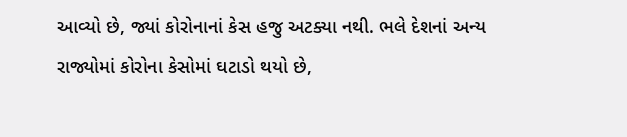આવ્યો છે, જ્યાં કોરોનાનાં કેસ હજુ અટક્યા નથી. ભલે દેશનાં અન્ય રાજ્યોમાં કોરોના કેસોમાં ઘટાડો થયો છે,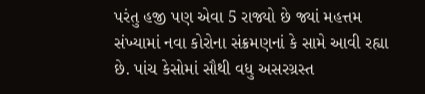પરંતુ હજી પણ એવા 5 રાજ્યો છે જ્યાં મહત્તમ સંખ્યામાં નવા કોરોના સંક્રમણનાં કે સામે આવી રહ્યા છે. પાંચ કેસોમાં સૌથી વધુ અસરગ્રસ્ત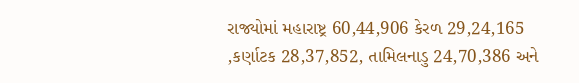રાજ્યોમાં મહારાષ્ટ્ર 60,44,906 કેરળ 29,24,165 ,કર્ણાટક 28,37,852, તામિલનાડુ 24,70,386 અને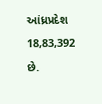આંધ્રપ્રદેશ 18,83,392 છે.